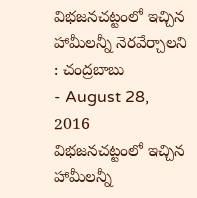విభజనచట్టంలో ఇచ్చిన హామీలన్నీ నెరవేర్చాలని : చంద్రబాబు
- August 28, 2016
విభజనచట్టంలో ఇచ్చిన హామీలన్నీ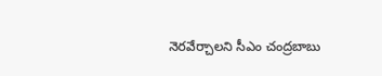నెరవేర్చాలని సీఎం చంద్రబాబు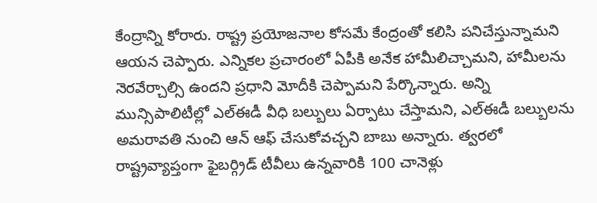కేంద్రాన్ని కోరారు. రాష్ట్ర ప్రయోజనాల కోసమే కేంద్రంతో కలిసి పనిచేస్తున్నామని ఆయన చెప్పారు. ఎన్నికల ప్రచారంలో ఏపీకి అనేక హామీలిచ్చామని, హామీలను నెరవేర్చాల్సి ఉందని ప్రధాని మోదీకి చెప్పామని పేర్కొన్నారు. అన్ని మున్సిపాలిటీల్లో ఎల్ఈడీ వీధి బల్బులు ఏర్పాటు చేస్తామని, ఎల్ఈడీ బల్బులను అమరావతి నుంచి ఆన్ ఆఫ్ చేసుకోవచ్చని బాబు అన్నారు. త్వరలో రాష్ట్రవ్యాప్తంగా ఫైబర్గ్రిడ్ టీవీలు ఉన్నవారికి 100 చానెళ్లు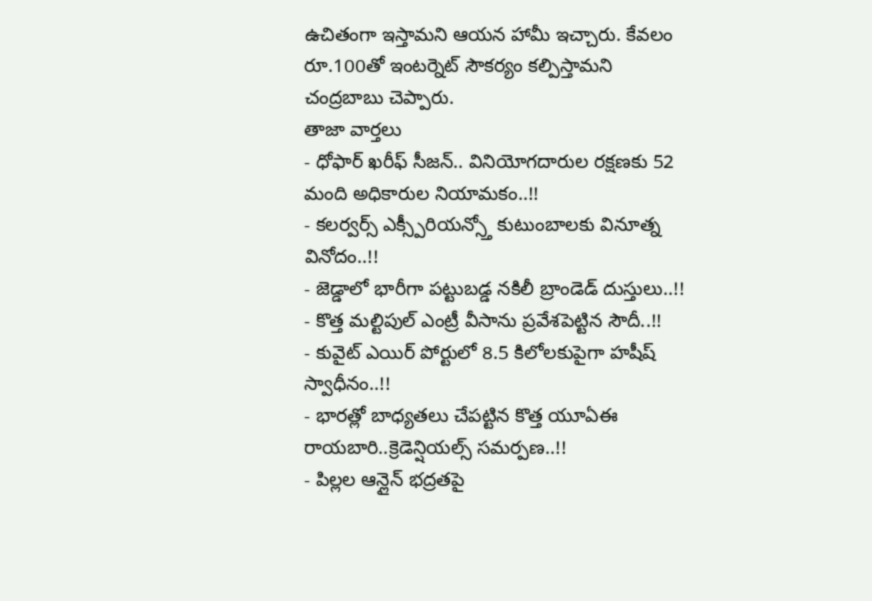ఉచితంగా ఇస్తామని ఆయన హామీ ఇచ్చారు. కేవలం రూ.100తో ఇంటర్నెట్ సౌకర్యం కల్పిస్తామని చంద్రబాబు చెప్పారు.
తాజా వార్తలు
- ధోఫార్ ఖరీఫ్ సీజన్.. వినియోగదారుల రక్షణకు 52 మంది అధికారుల నియామకం..!!
- కలర్వర్స్ ఎక్స్పీరియన్స్తో కుటుంబాలకు వినూత్న వినోదం..!!
- జెడ్డాలో భారీగా పట్టుబడ్డ నకిలీ బ్రాండెడ్ దుస్తులు..!!
- కొత్త మల్టిపుల్ ఎంట్రీ వీసాను ప్రవేశపెట్టిన సౌదీ..!!
- కువైట్ ఎయిర్ పోర్టులో 8.5 కిలోలకుపైగా హషీష్ స్వాధీనం..!!
- భారత్లో బాధ్యతలు చేపట్టిన కొత్త యూఏఈ రాయబారి..క్రెడెన్షియల్స్ సమర్పణ..!!
- పిల్లల ఆన్లైన్ భద్రతపై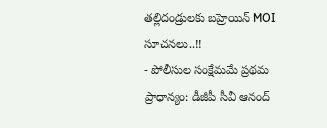తల్లిదండ్రులకు బహ్రెయిన్ MOI సూచనలు..!!
- పోలీసుల సంక్షేమమే ప్రథమ ప్రాధాన్యం: డీజీపీ సీవీ ఆనంద్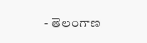- తెలంగాణ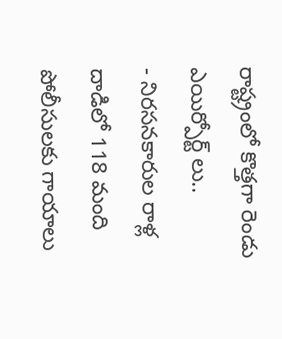రాష్ట్రంలో కొత్తగా రెండు ఎయిర్పోర్ట్ లు..
- నిరసనకారుల రాళ్ల దాడిలో 118 మంది పోలీసులకు గాయాలు